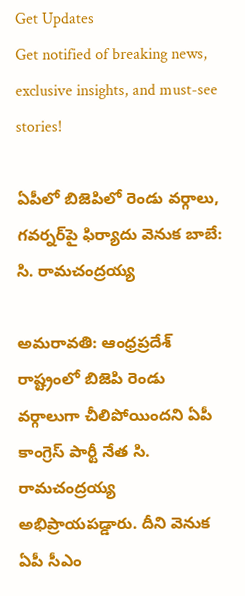Get Updates
Get notified of breaking news, exclusive insights, and must-see stories!

ఏపీలో బిజెపిలో రెండు వర్గాలు, గవర్నర్‌పై ఫిర్యాదు వెనుక బాబే: సి. రామచంద్రయ్య

అమరావతి: ఆంధ్రప్రదేశ్ రాష్ట్రంలో బిజెపి రెండు వర్గాలుగా చీలిపోయిందని ఏపీ కాంగ్రెస్ పార్టీ నేత సి. రామచంద్రయ్య అభిప్రాయపడ్డారు. దీని వెనుక ఏపీ సీఎం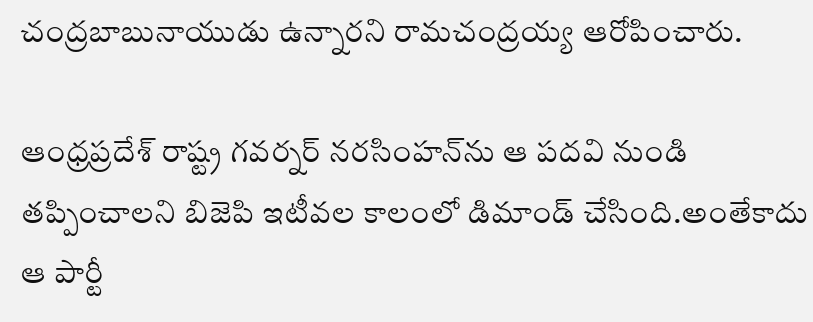చంద్రబాబునాయుడు ఉన్నారని రామచంద్రయ్య ఆరోపించారు.

ఆంధ్రప్రదేశ్ రాష్ట్ర గవర్నర్ నరసింహన్‌ను ఆ పదవి నుండి తప్పించాలని బిజెపి ఇటీవల కాలంలో డిమాండ్ చేసింది.అంతేకాదు ఆ పార్టీ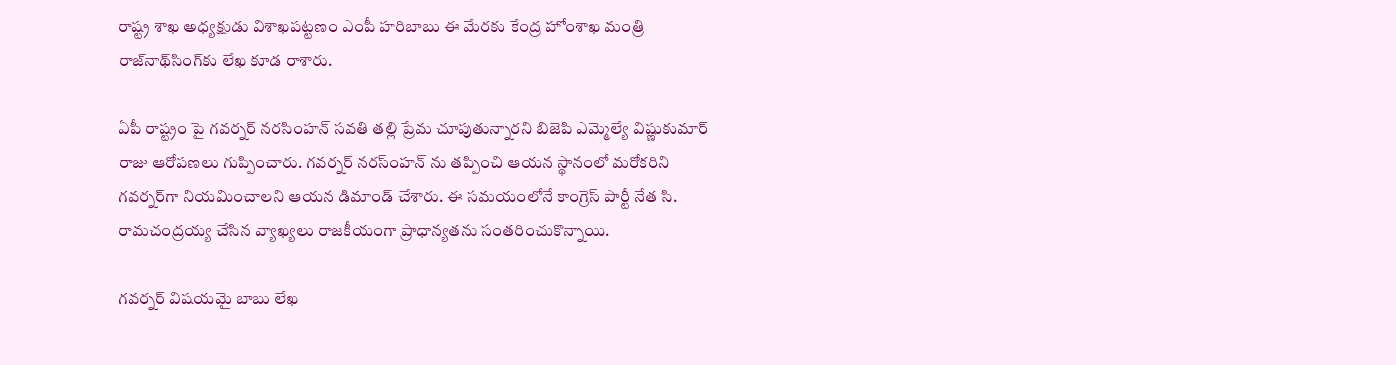రాష్ట్ర శాఖ అధ్యక్షుడు విశాఖపట్టణం ఎంపీ హరిబాబు ఈ మేరకు కేంద్ర హోంశాఖ మంత్రి రాజ్‌నాథ్‌సింగ్‌కు లేఖ కూడ రాశారు.

ఏపీ రాష్ట్రం పై గవర్నర్ నరసింహన్ సవతి తల్లి ప్రేమ చూపుతున్నారని బిజెపి ఎమ్మెల్యే విష్ణుకుమార్ రాజు ఆరోపణలు గుప్పించారు. గవర్నర్‌ నరస్ంహన్ ను తప్పించి ఆయన స్థానంలో మరోకరిని గవర్నర్‌గా నియమించాలని ఆయన డిమాండ్ చేశారు. ఈ సమయంలోనే కాంగ్రెస్ పార్టీ నేత సి. రామచంద్రయ్య చేసిన వ్యాఖ్యలు రాజకీయంగా ప్రాధాన్యతను సంతరించుకొన్నాయి.

గవర్నర్ విషయమై బాబు లేఖ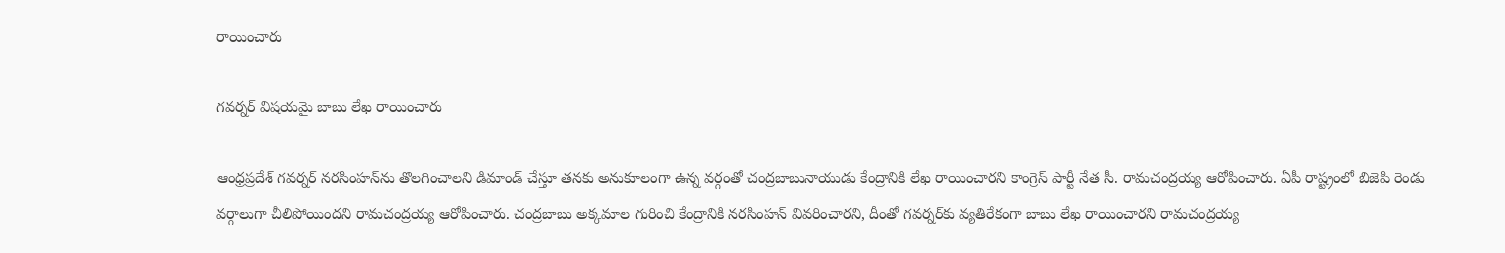రాయించారు

గవర్నర్ విషయమై బాబు లేఖ రాయించారు

ఆంధ్రప్రదేశ్ గవర్నర్ నరసింహన్‌ను తొలగించాలని డిమాండ్ చేస్తూ తనకు అనుకూలంగా ఉన్న వర్గంతో చంద్రబాబునాయుడు కేంద్రానికి లేఖ రాయించారని కాంగ్రెస్ పార్టీ నేత సీ. రామచంద్రయ్య ఆరోపించారు. ఏపీ రాష్ట్రంలో బిజెపి రెండు వర్గాలుగా చీలిపోయిందని రామచంద్రయ్య ఆరోపించారు. చంద్రబాబు అక్కమాల గురించి కేంద్రానికి నరసింహన్ వివరించారని, దీంతో గవర్నర్‌కు వ్యతిరేకంగా బాబు లేఖ రాయించారని రామచంద్రయ్య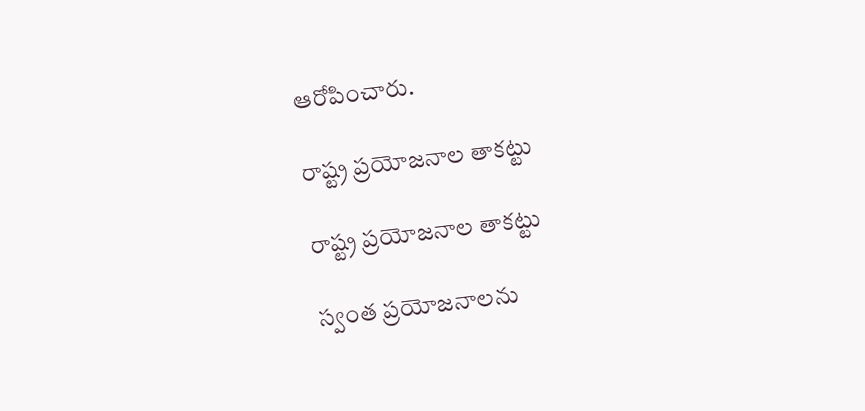ఆరోపించారు.

రాష్ట్ర ప్రయోజనాల తాకట్టు

రాష్ట్ర ప్రయోజనాల తాకట్టు

స్వంత ప్రయోజనాలను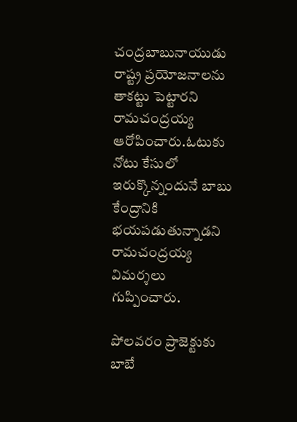చంద్రబాబునాయుడు రాష్ట్ర ప్రయోజనాలను తాకట్టు పెట్టారని రామచంద్రయ్య ఆరోపించారు.ఓటుకు నోటు కేసులో ఇరుక్కొన్నందునే బాబు కేంద్రానికి భయపడుతున్నాడని రామచంద్రయ్య విమర్శలు గుప్పించారు.

పోలవరం ప్రాజెక్టుకు బాబే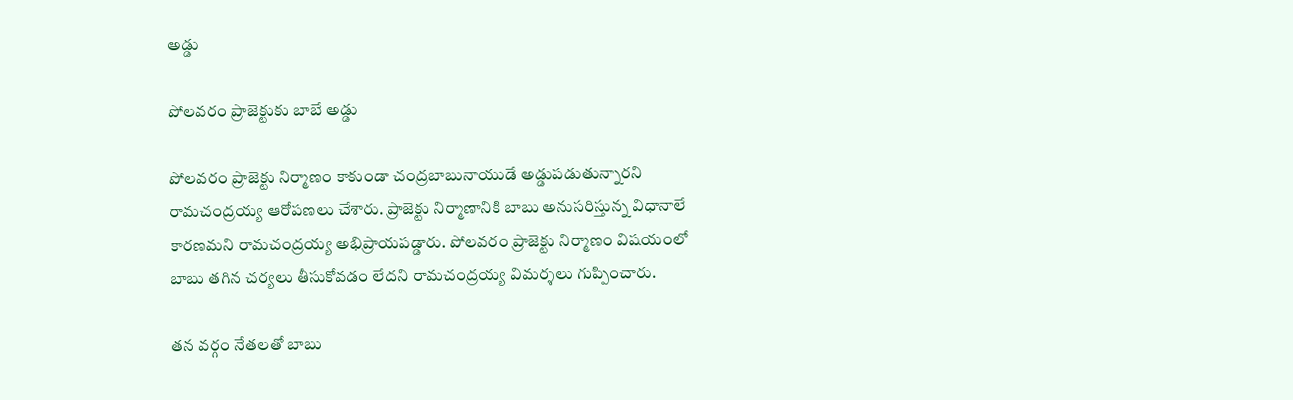అడ్డు

పోలవరం ప్రాజెక్టుకు బాబే అడ్డు

పోలవరం ప్రాజెక్టు నిర్మాణం కాకుండా చంద్రబాబునాయుడే అడ్డుపడుతున్నారని రామచంద్రయ్య ఆరోపణలు చేశారు. ప్రాజెక్టు నిర్మాణానికి బాబు అనుసరిస్తున్న విధానాలే కారణమని రామచంద్రయ్య అభిప్రాయపడ్డారు. పోలవరం ప్రాజెక్టు నిర్మాణం విషయంలో బాబు తగిన చర్యలు తీసుకోవడం లేదని రామచంద్రయ్య విమర్శలు గుప్పించారు.

తన వర్గం నేతలతో బాబు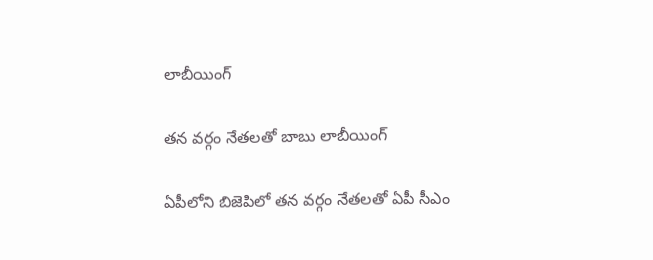లాబీయింగ్

తన వర్గం నేతలతో బాబు లాబీయింగ్

ఏపీలోని బిజెపిలో తన వర్గం నేతలతో ఏపీ సీఎం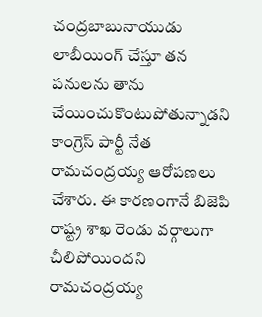చంద్రబాబునాయుడు లాబీయింగ్ చేస్తూ తన పనులను తాను చేయించుకొంటుపోతున్నాడని కాంగ్రెస్ పార్టీ నేత రామచంద్రయ్య ఆరోపణలు చేశారు. ఈ కారణంగానే బిజెపి రాష్ట్ర శాఖ రెండు వర్గాలుగా చీలిపోయిందని రామచంద్రయ్య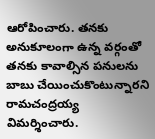ఆరోపించారు. తనకు అనుకూలంగా ఉన్న వర్గంతో తనకు కావాల్సిన పనులను బాబు చేయించుకొంటున్నారని రామచంద్రయ్య విమర్శించారు.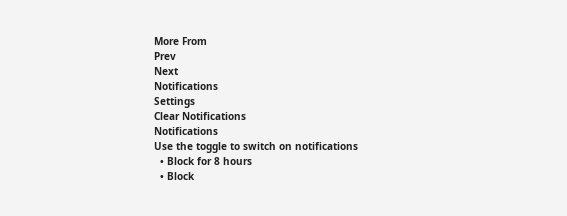More From
Prev
Next
Notifications
Settings
Clear Notifications
Notifications
Use the toggle to switch on notifications
  • Block for 8 hours
  • Block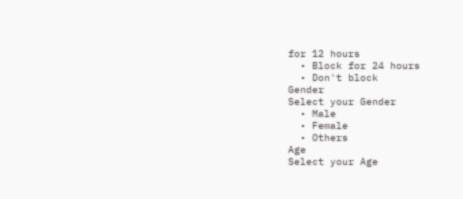for 12 hours
  • Block for 24 hours
  • Don't block
Gender
Select your Gender
  • Male
  • Female
  • Others
Age
Select your Age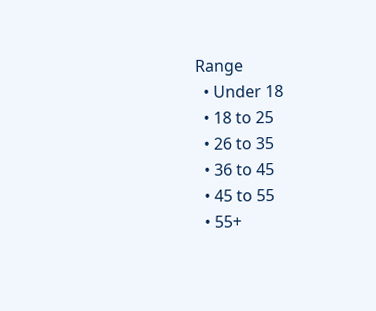Range
  • Under 18
  • 18 to 25
  • 26 to 35
  • 36 to 45
  • 45 to 55
  • 55+